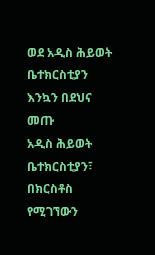ወደ አዲስ ሕይወት ቤተክርስቲያን እንኳን በደህና መጡ
አዲስ ሕይወት ቤተክርስቲያን፣ በክርስቶስ የሚገኘውን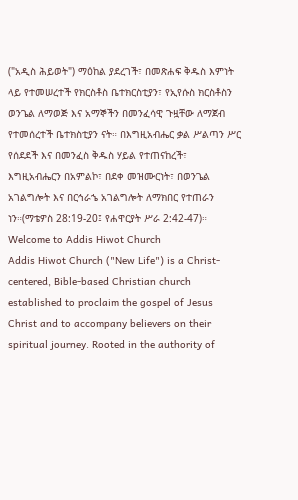("አዲስ ሕይወት") ማዕከል ያደረገች፣ በመጽሐፍ ቅዱስ እምነት ላይ የተመሠረተች የክርስቶስ ቤተክርስቲያን፣ የኢየሱስ ክርስቶስን ወንጌል ለማወጅ እና አማኞችን በመንፈሳዊ ጉዟቸው ለማጀብ የተመሰረተች ቤተክስቲያን ናት። በእግዚአብሔር ቃል ሥልጣን ሥር የሰደደች እና በመንፈስ ቅዱስ ሃይል የተጠናከረች፣ እግዚአብሔርን በአምልኮ፣ በደቀ መዝሙርነት፣ በወንጌል አገልግሎት እና በርኅራኄ አገልግሎት ለማክበር የተጠራን ነን።(ማቴዎስ 28:19-20፤ የሐዋርያት ሥራ 2:42-47)።
Welcome to Addis Hiwot Church
Addis Hiwot Church ("New Life") is a Christ-centered, Bible-based Christian church established to proclaim the gospel of Jesus Christ and to accompany believers on their spiritual journey. Rooted in the authority of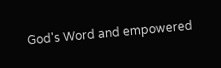God's Word and empowered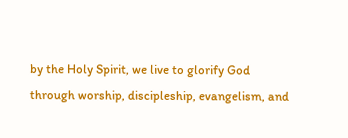by the Holy Spirit, we live to glorify God through worship, discipleship, evangelism, and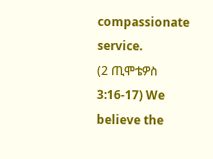compassionate service.
(2 ጢሞቴዎስ 3:16-17) We believe the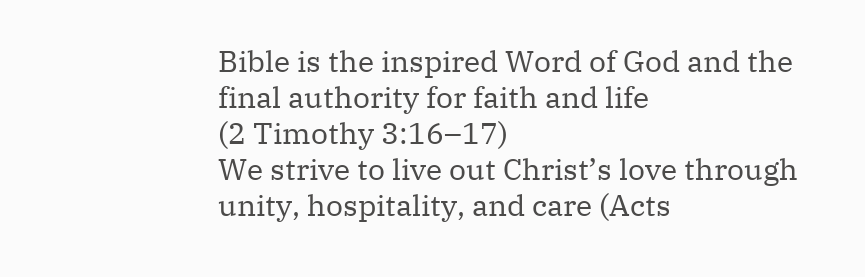Bible is the inspired Word of God and the final authority for faith and life
(2 Timothy 3:16–17)
We strive to live out Christ’s love through unity, hospitality, and care (Acts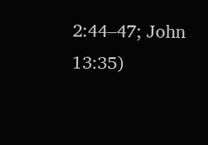2:44–47; John 13:35)